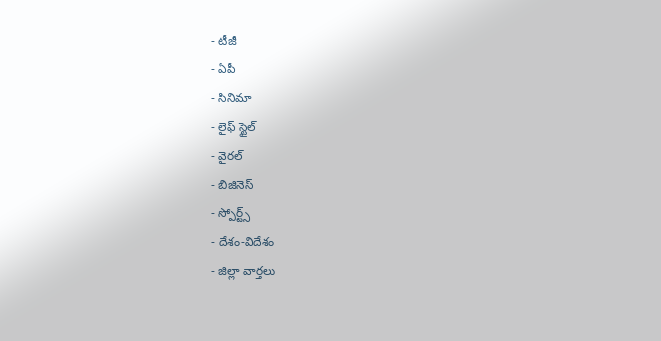- టీజీ
- ఏపీ
- సినిమా
- లైఫ్ స్టైల్
- వైరల్
- బిజినెస్
- స్పోర్ట్స్
- దేశం-విదేశం
- జిల్లా వార్తలు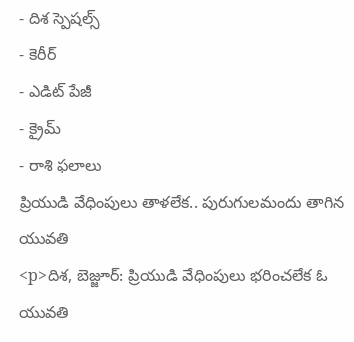- దిశ స్పెషల్స్
- కెరీర్
- ఎడిట్ పేజీ
- క్రైమ్
- రాశి ఫలాలు
ప్రియుడి వేధింపులు తాళలేక.. పురుగులమందు తాగిన యువతి
<p>దిశ, బెజ్జూర్: ప్రియుడి వేధింపులు భరించలేక ఓ యువతి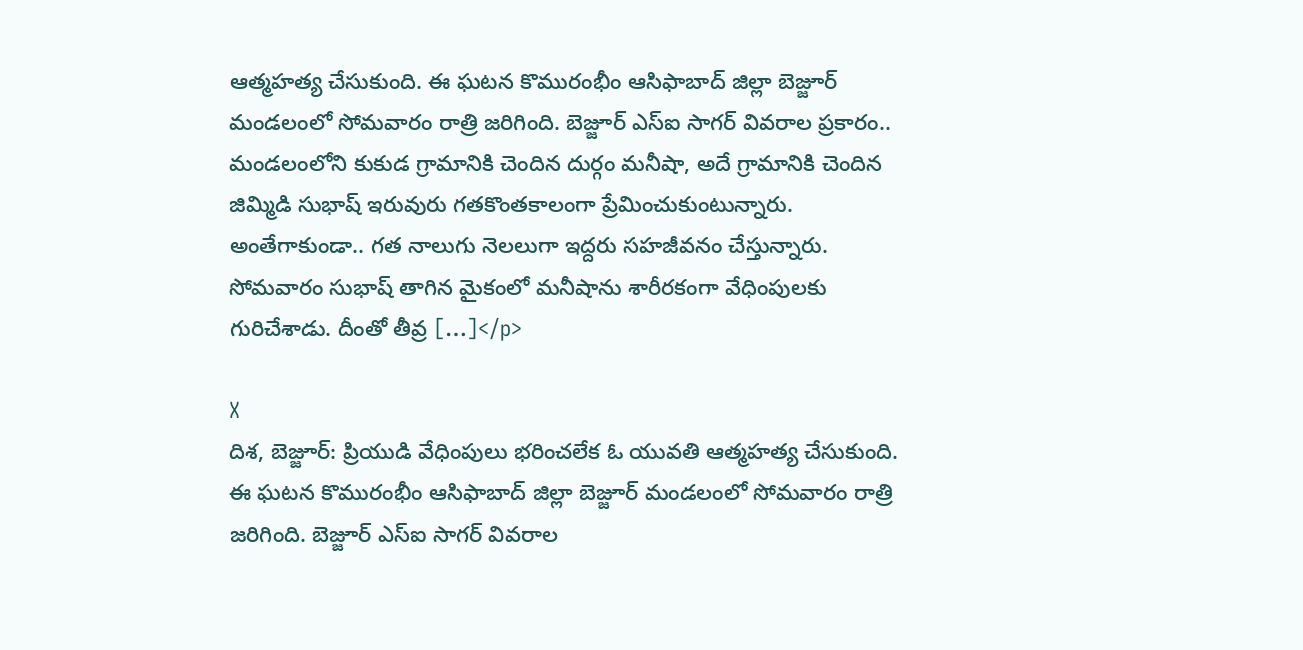ఆత్మహత్య చేసుకుంది. ఈ ఘటన కొమురంభీం ఆసిఫాబాద్ జిల్లా బెజ్జూర్ మండలంలో సోమవారం రాత్రి జరిగింది. బెజ్జూర్ ఎస్ఐ సాగర్ వివరాల ప్రకారం.. మండలంలోని కుకుడ గ్రామానికి చెందిన దుర్గం మనీషా, అదే గ్రామానికి చెందిన జిమ్మిడి సుభాష్ ఇరువురు గతకొంతకాలంగా ప్రేమించుకుంటున్నారు. అంతేగాకుండా.. గత నాలుగు నెలలుగా ఇద్దరు సహజీవనం చేస్తున్నారు. సోమవారం సుభాష్ తాగిన మైకంలో మనీషాను శారీరకంగా వేధింపులకు గురిచేశాడు. దీంతో తీవ్ర […]</p>

X
దిశ, బెజ్జూర్: ప్రియుడి వేధింపులు భరించలేక ఓ యువతి ఆత్మహత్య చేసుకుంది. ఈ ఘటన కొమురంభీం ఆసిఫాబాద్ జిల్లా బెజ్జూర్ మండలంలో సోమవారం రాత్రి జరిగింది. బెజ్జూర్ ఎస్ఐ సాగర్ వివరాల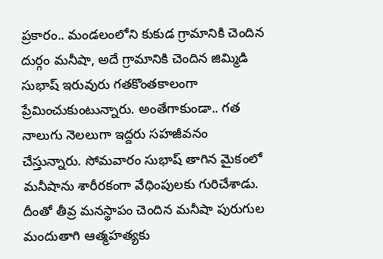ప్రకారం.. మండలంలోని కుకుడ గ్రామానికి చెందిన దుర్గం మనీషా, అదే గ్రామానికి చెందిన జిమ్మిడి సుభాష్ ఇరువురు గతకొంతకాలంగా ప్రేమించుకుంటున్నారు. అంతేగాకుండా.. గత నాలుగు నెలలుగా ఇద్దరు సహజీవనం చేస్తున్నారు. సోమవారం సుభాష్ తాగిన మైకంలో మనీషాను శారీరకంగా వేధింపులకు గురిచేశాడు. దీంతో తీవ్ర మనస్థాపం చెందిన మనీషా పురుగుల మందుతాగి ఆత్మహత్యకు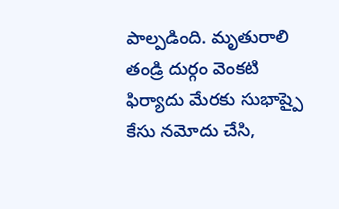పాల్పడింది. మృతురాలి తండ్రి దుర్గం వెంకటి ఫిర్యాదు మేరకు సుభాష్పై కేసు నమోదు చేసి,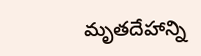మృతదేహాన్ని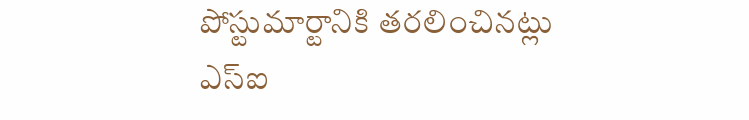పోస్టుమార్టానికి తరలించినట్లు ఎస్ఐ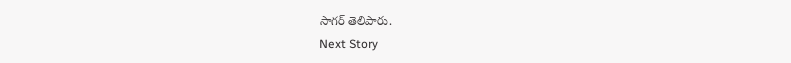సాగర్ తెలిపారు.
Next Story